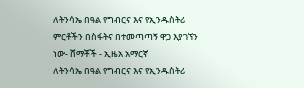ለትንሳኤ በዓል የግብርና እና የኢንዱስትሪ ምርቶችን በስፋትና በተመጣጣኝ ዋጋ እያገኘን ነው- ሸማቾች - ኢዜአ አማርኛ
ለትንሳኤ በዓል የግብርና እና የኢንዱስትሪ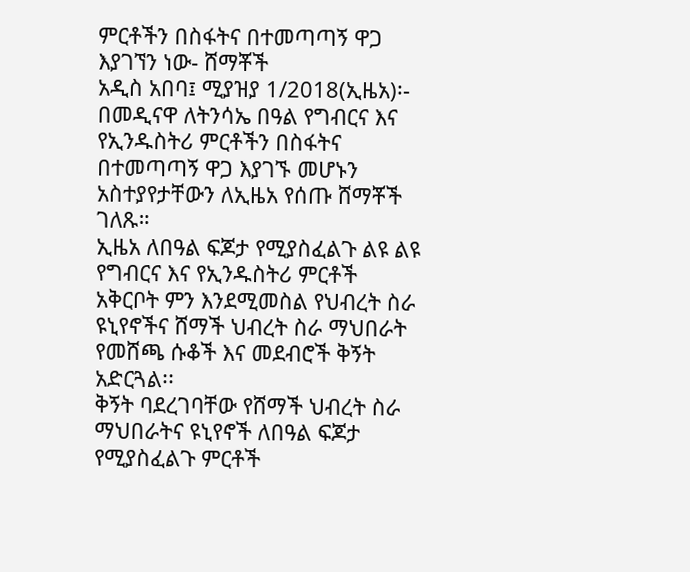ምርቶችን በስፋትና በተመጣጣኝ ዋጋ እያገኘን ነው- ሸማቾች
አዲስ አበባ፤ ሚያዝያ 1/2018(ኢዜአ)፡- በመዲናዋ ለትንሳኤ በዓል የግብርና እና የኢንዱስትሪ ምርቶችን በስፋትና በተመጣጣኝ ዋጋ እያገኙ መሆኑን አስተያየታቸውን ለኢዜአ የሰጡ ሸማቾች ገለጹ።
ኢዜአ ለበዓል ፍጆታ የሚያስፈልጉ ልዩ ልዩ የግብርና እና የኢንዱስትሪ ምርቶች አቅርቦት ምን እንደሚመስል የህብረት ስራ ዩኒየኖችና ሸማች ህብረት ስራ ማህበራት የመሸጫ ሱቆች እና መደብሮች ቅኝት አድርጓል፡፡
ቅኝት ባደረገባቸው የሸማች ህብረት ስራ ማህበራትና ዩኒየኖች ለበዓል ፍጆታ የሚያስፈልጉ ምርቶች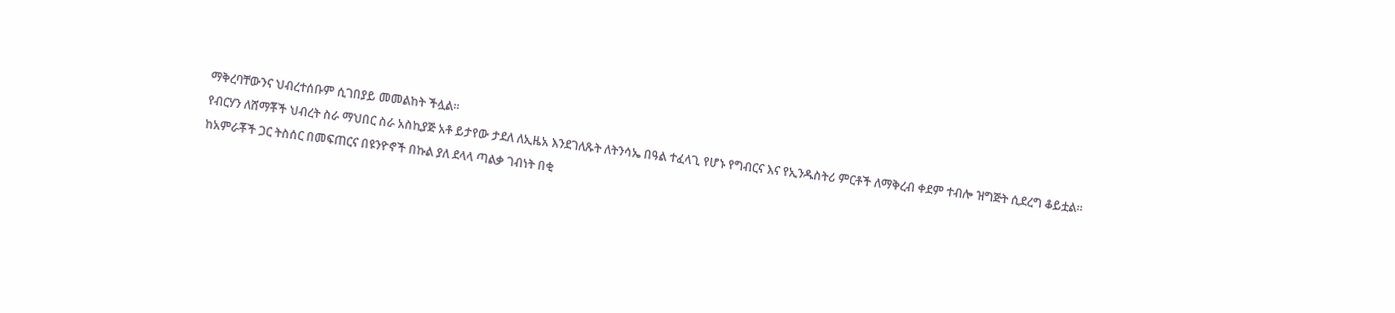ማቅረባቸውንና ህብረተሰቡም ሲገበያይ መመልከት ችሏል።
የብርሃን ለሸማቾች ህብረት ስራ ማህበር ስራ አስኪያጅ አቶ ይታየው ታደለ ለኢዜአ እንደገለጹት ለትንሳኤ በዓል ተፈላጊ የሆኑ የግብርና እና የኢንዱስትሪ ምርቶች ለማቅረብ ቀደም ተብሎ ዝግጅት ሲደረግ ቆይቷል።
ከአምራቾች ጋር ትስሰር በመፍጠርና በዩንዮኖች በኩል ያለ ደላላ ጣልቃ ገብነት በቂ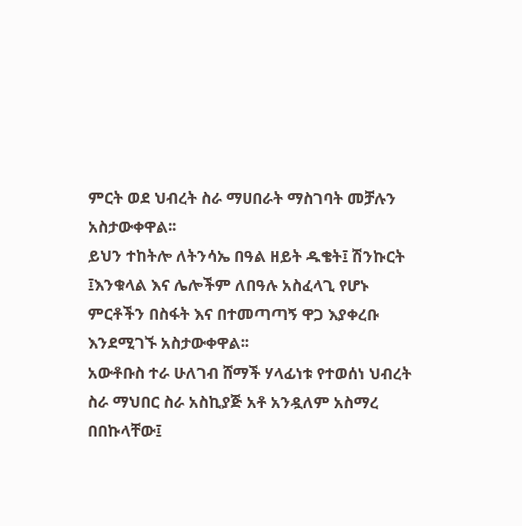ምርት ወደ ህብረት ስራ ማሀበራት ማስገባት መቻሉን አስታውቀዋል፡፡
ይህን ተከትሎ ለትንሳኤ በዓል ዘይት ዱቄት፤ ሽንኩርት ፤እንቁላል እና ሌሎችም ለበዓሉ አስፈላጊ የሆኑ ምርቶችን በስፋት እና በተመጣጣኝ ዋጋ እያቀረቡ እንደሚገኙ አስታውቀዋል፡፡
አውቶቡስ ተራ ሁለገብ ሸማች ሃላፊነቱ የተወሰነ ህብረት ስራ ማህበር ስራ አስኪያጅ አቶ አንዷለም አስማረ በበኩላቸው፤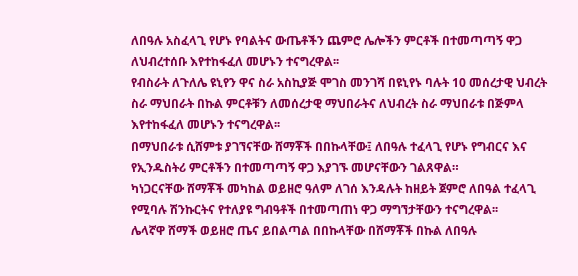ለበዓሉ አስፈላጊ የሆኑ የባልትና ውጤቶችን ጨምሮ ሌሎችን ምርቶች በተመጣጣኝ ዋጋ ለህብረተሰቡ እየተከፋፈለ መሆኑን ተናግረዋል፡፡
የብስራት ለጉለሌ ዩኒየን ዋና ስራ አስኪያጅ ሞገስ መንገሻ በዩኒየኑ ባሉት 10 መሰረታዊ ህብረት ስራ ማህበራት በኩል ምርቶቹን ለመሰረታዊ ማህበራትና ለህብረት ስራ ማህበራቱ በጅምላ እየተከፋፈለ መሆኑን ተናግረዋል፡፡
በማህበራቱ ሲሸምቱ ያገኘናቸው ሸማቾች በበኩላቸው፤ ለበዓሉ ተፈላጊ የሆኑ የግብርና እና የኢንዱስትሪ ምርቶችን በተመጣጣኝ ዋጋ እያገኙ መሆናቸውን ገልጸዋል።
ካነጋርናቸው ሸማቾች መካከል ወይዘሮ ዓለም ለገሰ እንዳሉት ከዘይት ጀምሮ ለበዓል ተፈላጊ የሚባሉ ሽንኩርትና የተለያዩ ግብዓቶች በተመጣጠነ ዋጋ ማግኘታቸውን ተናግረዋል፡፡
ሌላኛዋ ሸማች ወይዘሮ ጤና ይበልጣል በበኩላቸው በሸማቾች በኩል ለበዓሉ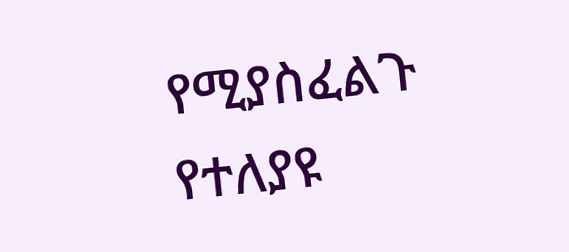የሚያስፈልጉ የተለያዩ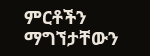ምርቶችን ማግኘታቸውን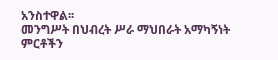አንስተዋል፡፡
መንግሥት በህብረት ሥራ ማህበራት አማካኝነት ምርቶችን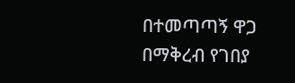በተመጣጣኝ ዋጋ በማቅረብ የገበያ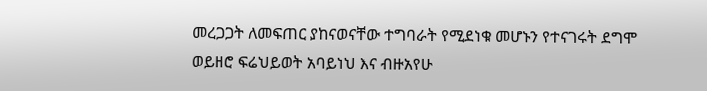መረጋጋት ለመፍጠር ያከናወናቸው ተግባራት የሚደነቁ መሆኑን የተናገሩት ደግሞ ወይዘሮ ፍሬህይወት አባይነህ እና ብዙአየሁ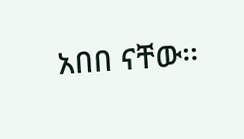አበበ ናቸው፡፡